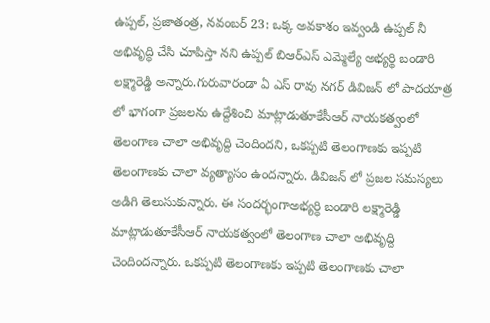ఉప్పల్, ప్రజాతంత్ర, నవంబర్ 23: ఒక్క అవకాశం ఇవ్వండి ఉప్పల్ నీ అభివృద్ధి చేసి చూపిస్తా నని ఉప్పల్ బిఆర్ఎస్ ఎమ్మెల్యే అభ్యర్థి బండారి లక్ష్మారెడ్డి అన్నారు.గురువారండా ఏ ఎస్ రావు నగర్ డివిజన్ లో పాదయాత్ర లో భాగంగా ప్రజలను ఉద్దేశించి మాట్లాడుతూకేసీఆర్ నాయకత్వంలో తెలంగాణ చాలా అభివృద్ది చెందిందని, ఒకప్పటి తెలంగాణకు ఇప్పటి తెలంగాణకు చాలా వ్యత్యాసం ఉందన్నారు. డివిజన్ లో ప్రజల సమస్యలు అడిగి తెలుసుకున్నారు. ఈ సందర్భంగాఅభ్యర్ధి బండారి లక్ష్మారెడ్డి మాట్లాడుతూకేసీఆర్ నాయకత్వంలో తెలంగాణ చాలా అభివృద్ది చెందిందన్నారు. ఒకప్పటి తెలంగాణకు ఇప్పటి తెలంగాణకు చాలా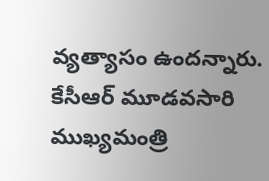వ్యత్యాసం ఉందన్నారు. కేసీఆర్ మూడవసారి ముఖ్యమంత్రి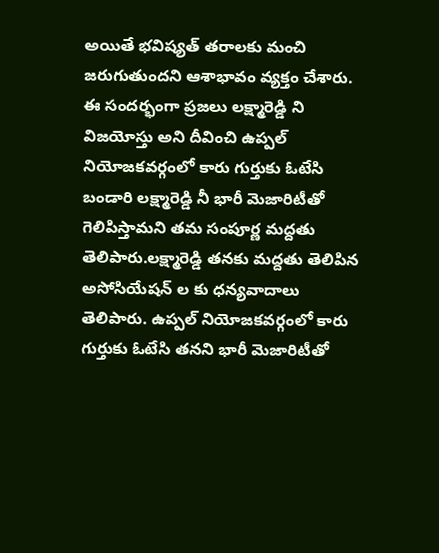అయితే భవిష్యత్ తరాలకు మంచి జరుగుతుందని ఆశాభావం వ్యక్తం చేశారు. ఈ సందర్భంగా ప్రజలు లక్ష్మారెడ్డి ని విజయోస్తు అని దీవించి ఉప్పల్ నియోజకవర్గంలో కారు గుర్తుకు ఓటేసి బండారి లక్ష్మారెడ్డి నీ భారీ మెజారిటీతో గెలిపిస్తామని తమ సంపూర్ణ మద్దతు తెలిపారు.లక్ష్మారెడ్డి తనకు మద్దతు తెలిపిన అసోసియేషన్ ల కు ధన్యవాదాలు తెలిపారు. ఉప్పల్ నియోజకవర్గంలో కారు గుర్తుకు ఓటేసి తనని భారీ మెజారిటీతో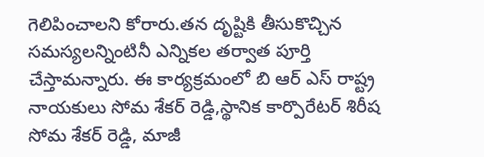గెలిపించాలని కోరారు.తన దృష్టికి తీసుకొచ్చిన సమస్యలన్నింటినీ ఎన్నికల తర్వాత పూర్తి చేస్తామన్నారు. ఈ కార్యక్రమంలో బి ఆర్ ఎస్ రాష్ట్ర నాయకులు సోమ శేకర్ రెడ్డి,స్థానిక కార్పొరేటర్ శిరీష సోమ శేకర్ రెడ్డి, మాజీ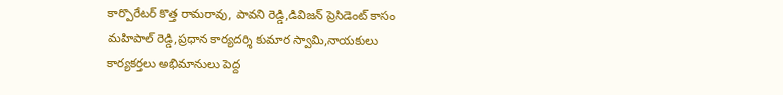కార్పొరేటర్ కొత్త రామరావు, పావని రెడ్డి,డివిజన్ ప్రెసిడెంట్ కాసం మహిపాల్ రెడ్డి,ప్రధాన కార్యదర్శి కుమార స్వామి,నాయకులు కార్యకర్తలు అభిమానులు పెద్ద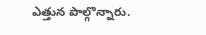ఎత్తున పాల్గొన్నారు.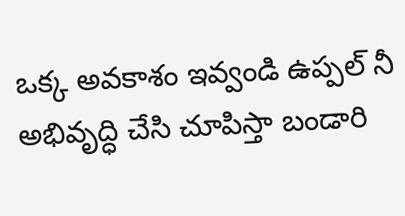ఒక్క అవకాశం ఇవ్వండి ఉప్పల్ నీ అభివృద్ధి చేసి చూపిస్తా బండారి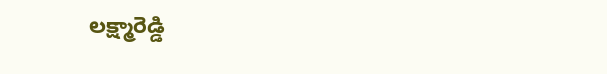లక్ష్మారెడ్డి